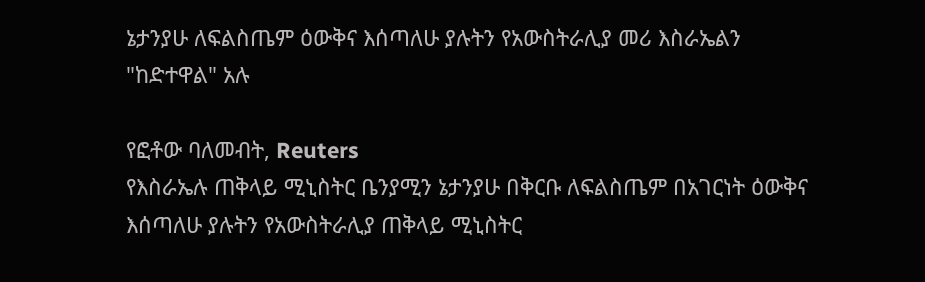ኔታንያሁ ለፍልስጤም ዕውቅና እሰጣለሁ ያሉትን የአውስትራሊያ መሪ እስራኤልን "ከድተዋል" አሉ

የፎቶው ባለመብት, Reuters
የእስራኤሉ ጠቅላይ ሚኒስትር ቤንያሚን ኔታንያሁ በቅርቡ ለፍልስጤም በአገርነት ዕውቅና እሰጣለሁ ያሉትን የአውስትራሊያ ጠቅላይ ሚኒስትር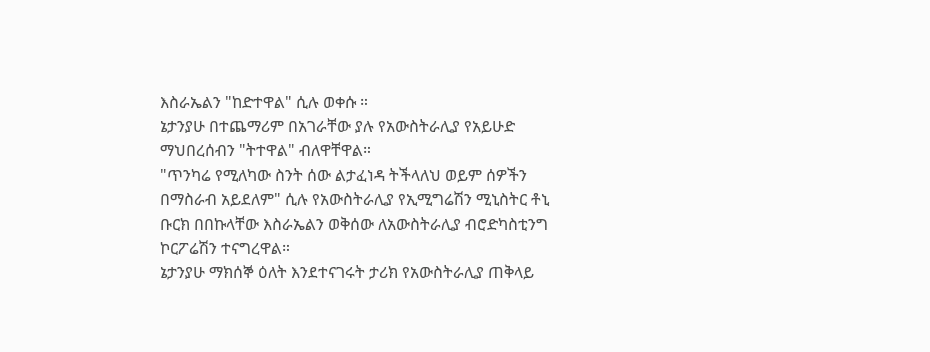እስራኤልን "ከድተዋል" ሲሉ ወቀሱ ።
ኔታንያሁ በተጨማሪም በአገራቸው ያሉ የአውስትራሊያ የአይሁድ ማህበረሰብን "ትተዋል" ብለዋቸዋል።
"ጥንካሬ የሚለካው ስንት ሰው ልታፈነዳ ትችላለህ ወይም ሰዎችን በማስራብ አይደለም" ሲሉ የአውስትራሊያ የኢሚግሬሽን ሚኒስትር ቶኒ ቡርክ በበኩላቸው እስራኤልን ወቅሰው ለአውስትራሊያ ብሮድካስቲንግ ኮርፖሬሽን ተናግረዋል።
ኔታንያሁ ማክሰኞ ዕለት እንደተናገሩት ታሪክ የአውስትራሊያ ጠቅላይ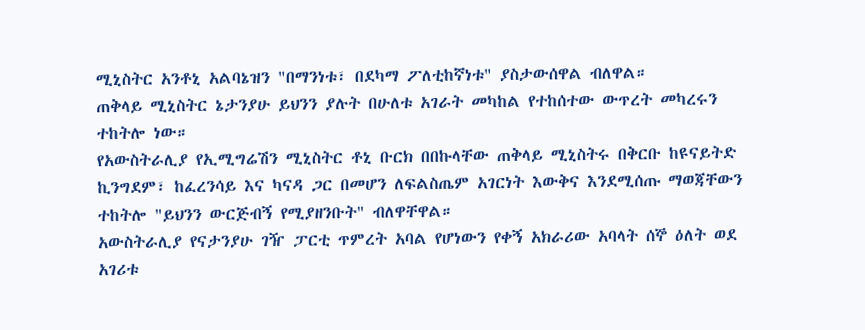ሚኒስትር አንቶኒ አልባኔዝን "በማንነቱ፣ በደካማ ፖለቲከኛነቱ" ያስታውሰዋል ብለዋል።
ጠቅላይ ሚኒስትር ኔታንያሁ ይህንን ያሉት በሁለቱ አገራት መካከል የተከሰተው ውጥረት መካረሩን ተከትሎ ነው።
የአውስትራሊያ የኢሚግሬሽን ሚኒስትር ቶኒ ቡርክ በበኩላቸው ጠቅላይ ሚኒስትሩ በቅርቡ ከዩናይትድ ኪንግደም፣ ከፈረንሳይ እና ካናዳ ጋር በመሆን ለፍልስጤም አገርነት እውቅና እንደሚሰጡ ማወጃቸውን ተከትሎ "ይህንን ውርጅብኝ የሚያዘንቡት" ብለዋቸዋል።
አውስትራሊያ የናታንያሁ ገዥ ፓርቲ ጥምረት አባል የሆነውን የቀኝ አክራሪው አባላት ሰኞ ዕለት ወደ አገሪቱ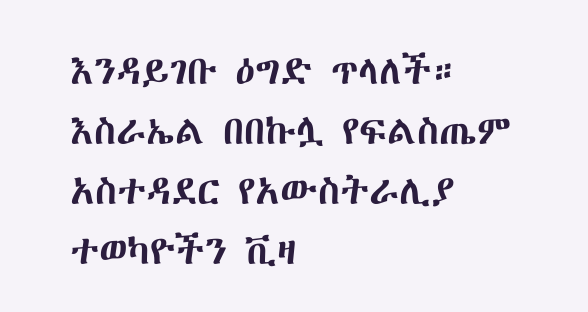እንዳይገቡ ዕግድ ጥላለች።
እስራኤል በበኩሏ የፍልስጤም አስተዳደር የአውስትራሊያ ተወካዮችን ቪዛ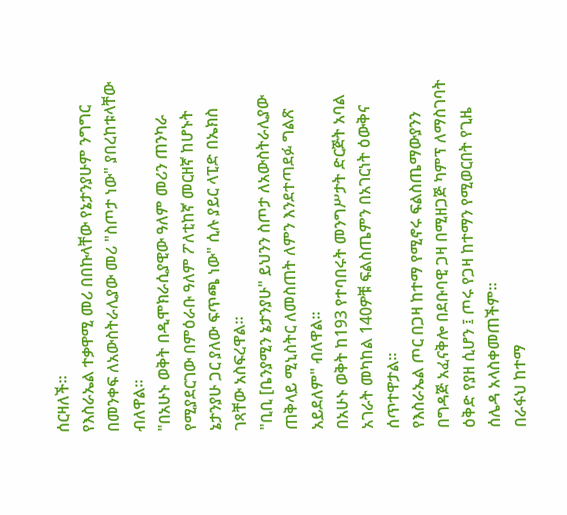ሰርዛለች።
የእስራኤል ተቃዋሚ መሪ በበኩላቸው የኔታንያሁም ንግግር በመንቀፍ ለአውስትራሊያው መሪ "ስጦታ ነው" ያበረከቱላቸው ብለዋል።
"በአሁኑ ወቅት በዲሞክራሲያዊው ዓለም መሪን ጠንካራ የሚያደርገው በምዕራቡ ዓለም ፖለቲከኛ መርዘኛ ከሆኑት ኔታንያሁ ጋር ያለው ፍጥጫ ነው" ሲሉ ያይር ላፒድ በኤክስ ገጻቸው አስፍረዋል።
"ቢቢ [ቤንያሚን ኔታንያሁ" ይህንን ስጦታ ለአውስትራሊያው ጠቅላይ ሚኒስትር ለመስጠት ለምን እንደተጣደፉ ግልጽ አይደለም" ብለዋል።
በአሁኑ ወቅት ከ193 የተባበሩት መንግሥታት ድርጅት አባል አገራት መካከል 140ዎቹ ፍልስጤምን በአገርነት ዕውቅና ሰጥተዋታል።
የእስራኤል ጦር በጋዛ ከተማ የሚኖሩ ፍልስጤማውያንን በግዳጅ አፈናቅሎ በደቡባዊ ጋዛ በሚዘጋጅ ካምፕ ለማስገባት ዕቅድ የያዘ ሲሆን ፤ ጦሩ የጋዛ ከተማን የሚወርበት የጊዜ ሰሌዳ አላስቀመጠችም።
በራፋህ ከተማ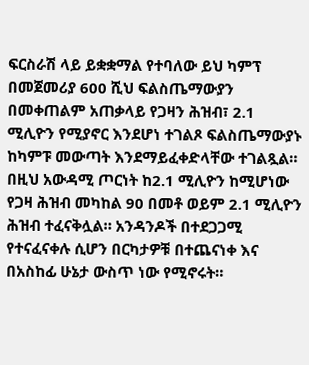ፍርስራሽ ላይ ይቋቋማል የተባለው ይህ ካምፕ በመጀመሪያ 600 ሺህ ፍልስጤማውያን በመቀጠልም አጠቃላይ የጋዛን ሕዝብ፣ 2.1 ሚሊዮን የሚያኖር እንደሆነ ተገልጾ ፍልስጤማውያኑ ከካምፑ መውጣት እንደማይፈቀድላቸው ተገልጿል።
በዚህ አውዳሚ ጦርነት ከ2.1 ሚሊዮን ከሚሆነው የጋዛ ሕዝብ መካከል 90 በመቶ ወይም 2.1 ሚሊዮን ሕዝብ ተፈናቅሏል። አንዳንዶች በተደጋጋሚ የተናፈናቀሉ ሲሆን በርካታዎቹ በተጨናነቀ እና በአስከፊ ሁኔታ ውስጥ ነው የሚኖሩት።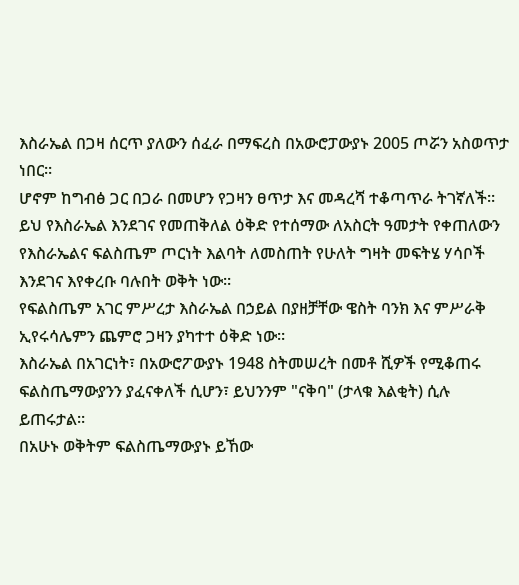እስራኤል በጋዛ ሰርጥ ያለውን ሰፈራ በማፍረስ በአውሮፓውያኑ 2005 ጦሯን አስወጥታ ነበር።
ሆኖም ከግብፅ ጋር በጋራ በመሆን የጋዛን ፀጥታ እና መዳረሻ ተቆጣጥራ ትገኛለች።
ይህ የእስራኤል እንደገና የመጠቅለል ዕቅድ የተሰማው ለአስርት ዓመታት የቀጠለውን የእስራኤልና ፍልስጤም ጦርነት እልባት ለመስጠት የሁለት ግዛት መፍትሄ ሃሳቦች እንደገና እየቀረቡ ባሉበት ወቅት ነው።
የፍልስጤም አገር ምሥረታ እስራኤል በኃይል በያዘቻቸው ዌስት ባንክ እና ምሥራቅ ኢየሩሳሌምን ጨምሮ ጋዛን ያካተተ ዕቅድ ነው።
እስራኤል በአገርነት፣ በአውሮፖውያኑ 1948 ስትመሠረት በመቶ ሺዎች የሚቆጠሩ ፍልስጤማውያንን ያፈናቀለች ሲሆን፣ ይህንንም "ናቅባ" (ታላቁ እልቂት) ሲሉ ይጠሩታል።
በአሁኑ ወቅትም ፍልስጤማውያኑ ይኸው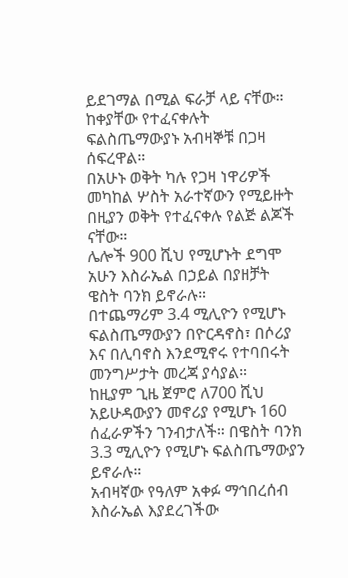ይደገማል በሚል ፍራቻ ላይ ናቸው።
ከቀያቸው የተፈናቀሉት ፍልስጤማውያኑ አብዛኞቹ በጋዛ ሰፍረዋል።
በአሁኑ ወቅት ካሉ የጋዛ ነዋሪዎች መካከል ሦስት አራተኛውን የሚይዙት በዚያን ወቅት የተፈናቀሉ የልጅ ልጆች ናቸው።
ሌሎች 900 ሺህ የሚሆኑት ደግሞ አሁን እስራኤል በኃይል በያዘቻት ዌስት ባንክ ይኖራሉ።
በተጨማሪም 3.4 ሚሊዮን የሚሆኑ ፍልስጤማውያን በዮርዳኖስ፣ በሶሪያ እና በሊባኖስ እንደሚኖሩ የተባበሩት መንግሥታት መረጃ ያሳያል።
ከዚያም ጊዜ ጀምሮ ለ700 ሺህ አይሁዳውያን መኖሪያ የሚሆኑ 160 ሰፈራዎችን ገንብታለች። በዌስት ባንክ 3.3 ሚሊዮን የሚሆኑ ፍልስጤማውያን ይኖራሉ።
አብዛኛው የዓለም አቀፉ ማኅበረሰብ እስራኤል እያደረገችው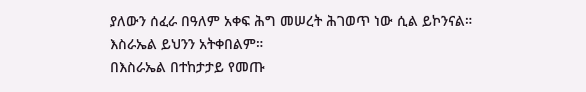ያለውን ሰፈራ በዓለም አቀፍ ሕግ መሠረት ሕገወጥ ነው ሲል ይኮንናል።
እስራኤል ይህንን አትቀበልም።
በእስራኤል በተከታታይ የመጡ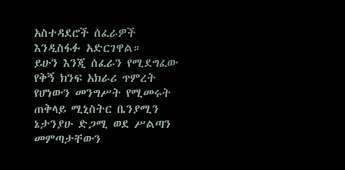አስተዳደሮች ሰፈራዎች እንዲስፋፉ አድርገዋል።
ይሁን እንጂ ሰፈራን የሚደግፈው የቅኝ ክንፍ አክራሪ ጥምረት የሆነውን መንግሥት የሚመሩት ጠቅላይ ሚኒስትር ቤንያሚን ኔታንያሁ ድጋሚ ወደ ሥልጣን መምጣታቸውን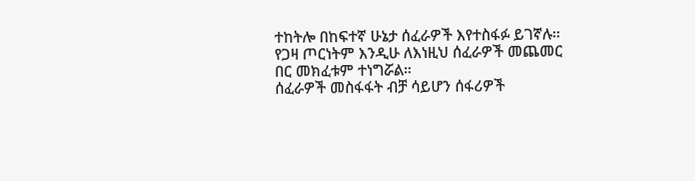ተከትሎ በከፍተኛ ሁኔታ ሰፈራዎች እየተስፋፉ ይገኛሉ።
የጋዛ ጦርነትም እንዲሁ ለእነዚህ ሰፈራዎች መጨመር በር መክፈቱም ተነግሯል።
ሰፈራዎች መስፋፋት ብቻ ሳይሆን ሰፋሪዎች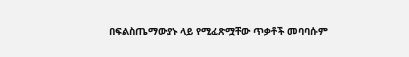በፍልስጤማውያኑ ላይ የሚፈጽሟቸው ጥቃቶች መባባሱም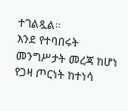ተገልጿል።
እንደ የተባበሩት መንግሥታት መረጃ ከሆነ የጋዛ ጦርነት ከተነሳ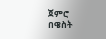ጀምሮ በዌስት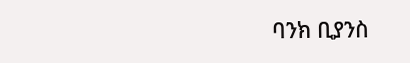ባንክ ቢያንስ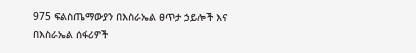975 ፍልስጤማውያን በእስራኤል ፀጥታ ኃይሎች እና በእስራኤል ሰፋሪዎች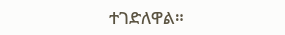ተገድለዋል።